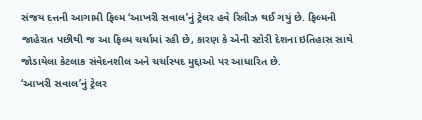સંજય દત્તની આગામી ફિલ્મ ‘આખરી સવાલ’નું ટ્રેલર હવે રિલીઝ થઈ ગયું છે. ફિલ્મની જાહેરાત પછીથી જ આ ફિલ્મ ચર્ચામાં રહી છે, કારણ કે એની સ્ટોરી દેશના ઇતિહાસ સાથે જોડાયેલા કેટલાક સંવેદનશીલ અને ચર્ચાસ્પદ મુદ્દાઓ પર આધારિત છે.
‘આખરી સવાલ’નું ટ્રેલર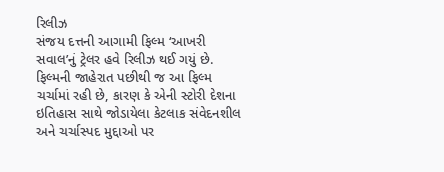રિલીઝ
સંજય દત્તની આગામી ફિલ્મ ‘આખરી સવાલ’નું ટ્રેલર હવે રિલીઝ થઈ ગયું છે. ફિલ્મની જાહેરાત પછીથી જ આ ફિલ્મ ચર્ચામાં રહી છે, કારણ કે એની સ્ટોરી દેશના ઇતિહાસ સાથે જોડાયેલા કેટલાક સંવેદનશીલ અને ચર્ચાસ્પદ મુદ્દાઓ પર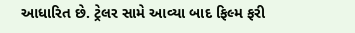આધારિત છે. ટ્રેલર સામે આવ્યા બાદ ફિલ્મ ફરી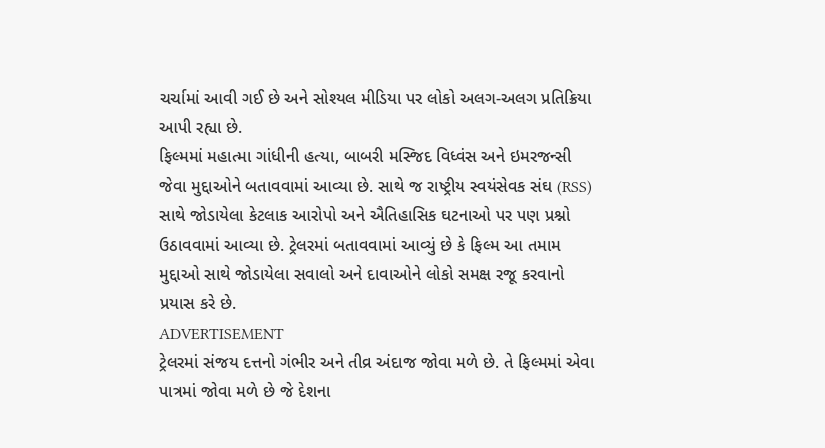ચર્ચામાં આવી ગઈ છે અને સોશ્યલ મીડિયા પર લોકો અલગ-અલગ પ્રતિક્રિયા આપી રહ્યા છે.
ફિલ્મમાં મહાત્મા ગાંધીની હત્યા, બાબરી મસ્જિદ વિધ્વંસ અને ઇમરજન્સી જેવા મુદ્દાઓને બતાવવામાં આવ્યા છે. સાથે જ રાષ્ટ્રીય સ્વયંસેવક સંઘ (RSS) સાથે જોડાયેલા કેટલાક આરોપો અને ઐતિહાસિક ઘટનાઓ પર પણ પ્રશ્નો ઉઠાવવામાં આવ્યા છે. ટ્રેલરમાં બતાવવામાં આવ્યું છે કે ફિલ્મ આ તમામ મુદ્દાઓ સાથે જોડાયેલા સવાલો અને દાવાઓને લોકો સમક્ષ રજૂ કરવાનો પ્રયાસ કરે છે.
ADVERTISEMENT
ટ્રેલરમાં સંજય દત્તનો ગંભીર અને તીવ્ર અંદાજ જોવા મળે છે. તે ફિલ્મમાં એવા પાત્રમાં જોવા મળે છે જે દેશના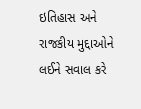ઇતિહાસ અને રાજકીય મુદ્દાઓને લઈને સવાલ કરે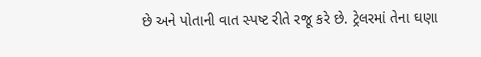છે અને પોતાની વાત સ્પષ્ટ રીતે રજૂ કરે છે. ટ્રેલરમાં તેના ઘણા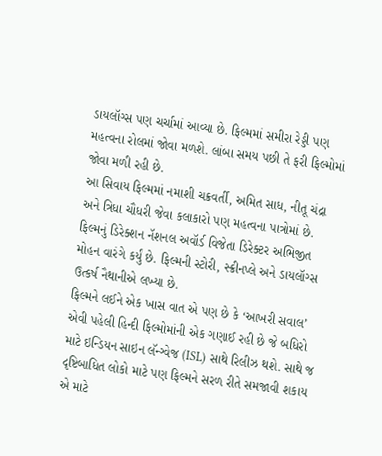ડાયલૉગ્સ પણ ચર્ચામાં આવ્યા છે. ફિલ્મમાં સમીરા રેડ્ડી પણ મહત્વના રોલમાં જોવા મળશે. લાંબા સમય પછી તે ફરી ફિલ્મોમાં જોવા મળી રહી છે.
આ સિવાય ફિલ્મમાં નમાશી ચક્રવર્તી, અમિત સાધ, નીતૂ ચંદ્રા અને ત્રિધા ચૌધરી જેવા કલાકારો પણ મહત્વના પાત્રોમાં છે. ફિલ્મનું ડિરેક્શન નૅશનલ અવૉર્ડ વિજેતા ડિરેક્ટર અભિજીત મોહન વારંગે કર્યું છે. ફિલ્મની સ્ટોરી, સ્ક્રીનપ્લે અને ડાયલૉગ્સ ઉત્કર્ષ નૈથાનીએ લખ્યા છે.
ફિલ્મને લઈને એક ખાસ વાત એ પણ છે કે ‘આખરી સવાલ’ એવી પહેલી હિન્દી ફિલ્મોમાંની એક ગણાઈ રહી છે જે બધિરો માટે ઇન્ડિયન સાઇન લૅન્ગ્વેજ (ISL) સાથે રિલીઝ થશે. સાથે જ દૃષ્ટિબાધિત લોકો માટે પણ ફિલ્મને સરળ રીતે સમજાવી શકાય એ માટે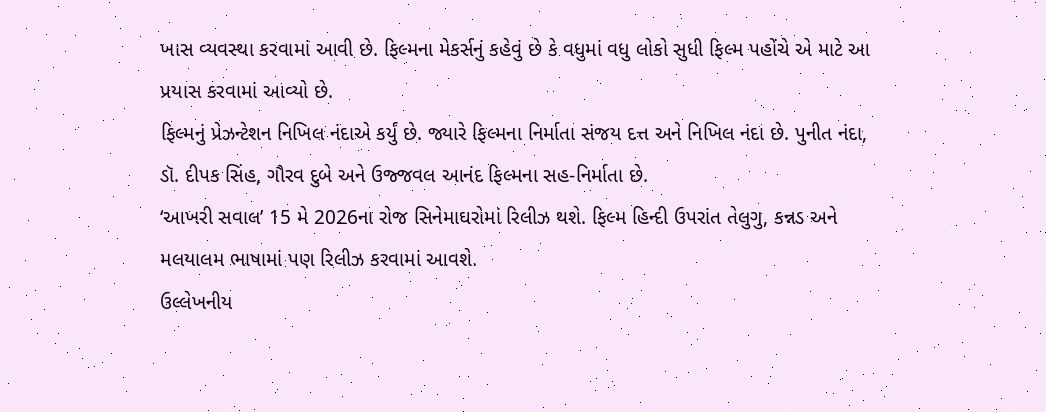ખાસ વ્યવસ્થા કરવામાં આવી છે. ફિલ્મના મેકર્સનું કહેવું છે કે વધુમાં વધુ લોકો સુધી ફિલ્મ પહોંચે એ માટે આ પ્રયાસ કરવામાં આવ્યો છે.
ફિલ્મનું પ્રેઝન્ટેશન નિખિલ નંદાએ કર્યું છે. જ્યારે ફિલ્મના નિર્માતા સંજય દત્ત અને નિખિલ નંદા છે. પુનીત નંદા, ડૉ. દીપક સિંહ, ગૌરવ દુબે અને ઉજ્જવલ આનંદ ફિલ્મના સહ-નિર્માતા છે.
‘આખરી સવાલ’ 15 મે 2026ના રોજ સિનેમાઘરોમાં રિલીઝ થશે. ફિલ્મ હિન્દી ઉપરાંત તેલુગુ, કન્નડ અને મલયાલમ ભાષામાં પણ રિલીઝ કરવામાં આવશે.
ઉલ્લેખનીય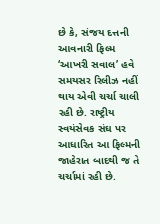છે કે, સંજય દત્તની આવનારી ફિલ્મ ‘આખરી સવાલ’ હવે સમયસર રિલીઝ નહીં થાય એવી ચર્ચા ચાલી રહી છે. રાષ્ટ્રીય સ્વયંસેવક સંઘ પર આધારિત આ ફિલ્મની જાહેરાત બાદથી જ તે ચર્ચામાં રહી છે.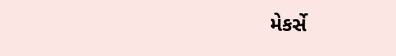મેકર્સે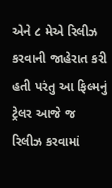એને ૮ મેએ રિલીઝ કરવાની જાહેરાત કરી હતી પરંતુ આ ફિલ્મનું ટ્રેલર આજે જ રિલીઝ કરવામાં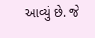આવ્યું છે. જે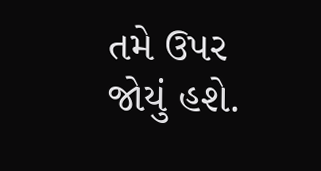તમે ઉપર જોયું હશે.